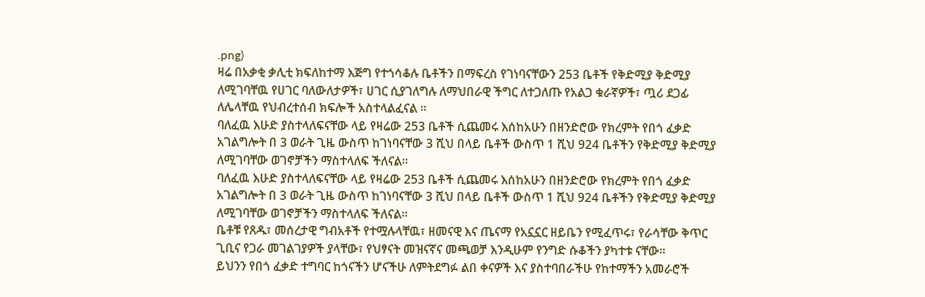.png)
ዛሬ በአቃቂ ቃሊቲ ክፍለከተማ እጅግ የተጎሳቆሉ ቤቶችን በማፍረስ የገነባናቸውን 253 ቤቶች የቅድሚያ ቅድሚያ ለሚገባቸዉ የሀገር ባለውለታዎች፣ ሀገር ሲያገለግሉ ለማህበራዊ ችግር ለተጋለጡ የአልጋ ቁራኛዎች፣ ጧሪ ደጋፊ ለሌላቸዉ የህብረተሰብ ክፍሎች አስተላልፈናል ።
ባለፈዉ እሁድ ያስተላለፍናቸው ላይ የዛሬው 253 ቤቶች ሲጨመሩ እሰከአሁን በዘንድሮው የክረምት የበጎ ፈቃድ አገልግሎት በ 3 ወራት ጊዜ ውስጥ ከገነባናቸው 3 ሺህ በላይ ቤቶች ውስጥ 1 ሺህ 924 ቤቶችን የቅድሚያ ቅድሚያ ለሚገባቸው ወገኖቻችን ማስተላለፍ ችለናል።
ባለፈዉ እሁድ ያስተላለፍናቸው ላይ የዛሬው 253 ቤቶች ሲጨመሩ እሰከአሁን በዘንድሮው የክረምት የበጎ ፈቃድ አገልግሎት በ 3 ወራት ጊዜ ውስጥ ከገነባናቸው 3 ሺህ በላይ ቤቶች ውስጥ 1 ሺህ 924 ቤቶችን የቅድሚያ ቅድሚያ ለሚገባቸው ወገኖቻችን ማስተላለፍ ችለናል።
ቤቶቹ የጸዱ፣ መሰረታዊ ግብአቶች የተሟሉላቸዉ፣ ዘመናዊ እና ጤናማ የአኗኗር ዘይቤን የሚፈጥሩ፣ የራሳቸው ቅጥር ጊቢና የጋራ መገልገያዎች ያላቸው፣ የህፃናት መዝናኛና መጫወቻ እንዲሁም የንግድ ሱቆችን ያካተቱ ናቸው።
ይህንን የበጎ ፈቃድ ተግባር ከጎናችን ሆናችሁ ለምትደግፉ ልበ ቀናዎች እና ያስተባበራችሁ የከተማችን አመራሮች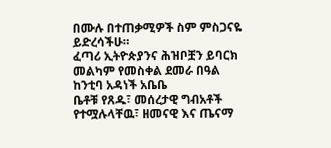በሙሉ በተጠቃሚዎች ስም ምስጋናዬ ይድረሳችሁ።
ፈጣሪ ኢትዮጵያንና ሕዝቦቿን ይባርክ
መልካም የመስቀል ደመራ በዓል
ከንቲባ አዳነች አቤቤ
ቤቶቹ የጸዱ፣ መሰረታዊ ግብአቶች የተሟሉላቸዉ፣ ዘመናዊ እና ጤናማ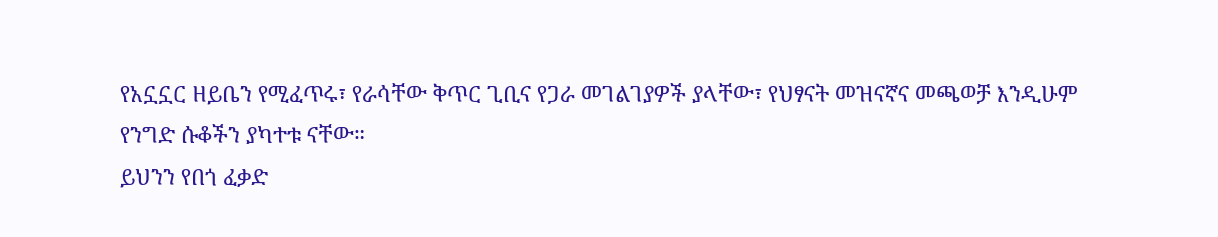የአኗኗር ዘይቤን የሚፈጥሩ፣ የራሳቸው ቅጥር ጊቢና የጋራ መገልገያዎች ያላቸው፣ የህፃናት መዝናኛና መጫወቻ እንዲሁም የንግድ ሱቆችን ያካተቱ ናቸው።
ይህንን የበጎ ፈቃድ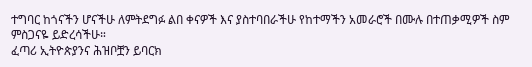ተግባር ከጎናችን ሆናችሁ ለምትደግፉ ልበ ቀናዎች እና ያስተባበራችሁ የከተማችን አመራሮች በሙሉ በተጠቃሚዎች ስም ምስጋናዬ ይድረሳችሁ።
ፈጣሪ ኢትዮጵያንና ሕዝቦቿን ይባርክ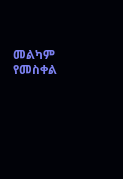መልካም የመስቀል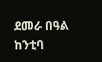ደመራ በዓል
ከንቲባ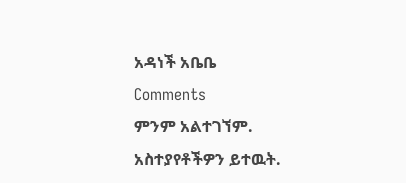አዳነች አቤቤ
Comments
ምንም አልተገኘም.
አስተያየቶችዎን ይተዉት.